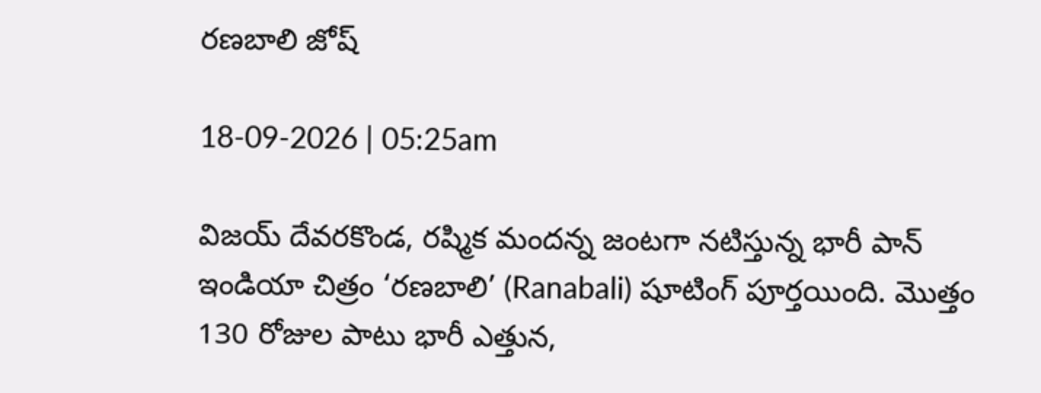రణబాలి జోష్

18-09-2026 | 05:25am

విజయ్ దేవరకొండ, రష్మిక మందన్న జంటగా నటిస్తున్న భారీ పాన్ ఇండియా చిత్రం ‘రణబాలి’ (Ranabali) షూటింగ్ పూర్తయింది. మొత్తం 130 రోజుల పాటు భారీ ఎత్తున,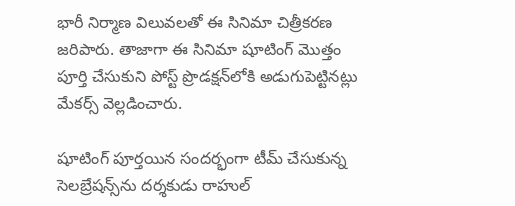భారీ నిర్మాణ విలువలతో ఈ సినిమా చిత్రీకరణ జరిపారు. తాజాగా ఈ సినిమా షూటింగ్ మొత్తం పూర్తి చేసుకుని పోస్ట్ ప్రొడక్షన్‌లోకి అడుగుపెట్టినట్లు మేకర్స్ వెల్లడించారు.

షూటింగ్ పూర్తయిన సందర్భంగా టీమ్ చేసుకున్న సెలబ్రేషన్స్‌ను దర్శకుడు రాహుల్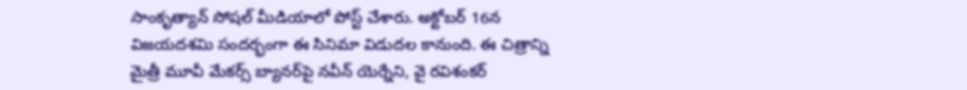సాంకృత్యాన్ సోషల్ మీడియాలో పోస్ట్ చేశారు. అక్టోబర్ 16న విజయదశమి సందర్భంగా ఈ సినిమా విడుదల కానుంది. ఈ చిత్రాన్ని మైత్రీ మూవీ మేకర్స్ బ్యానర్‌పై నవీన్ యెర్నేని, వై రవిశంకర్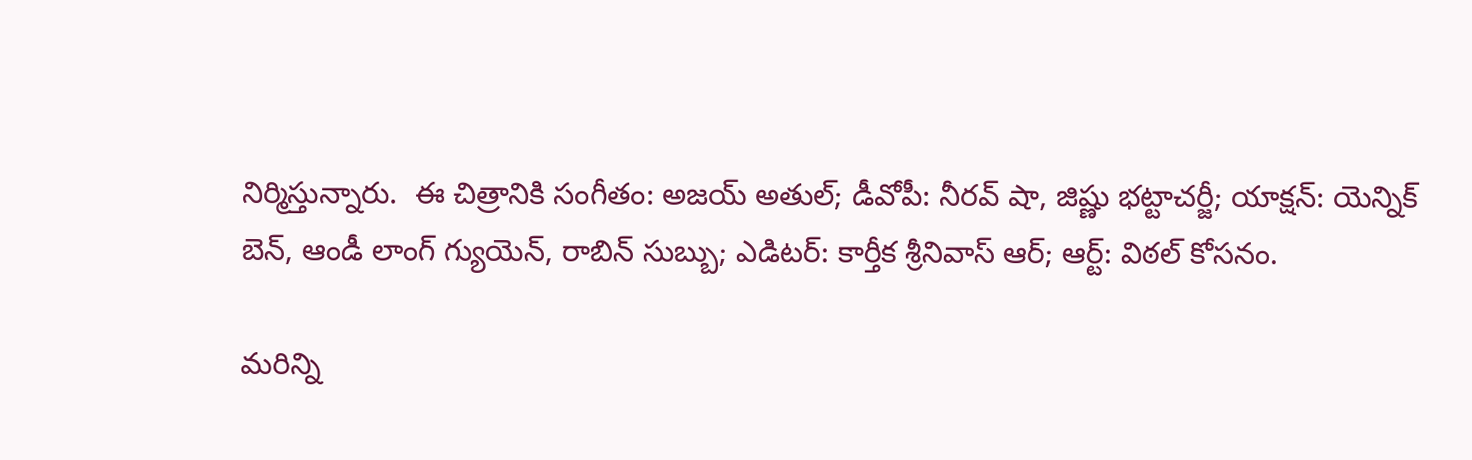నిర్మిస్తున్నారు.  ఈ చిత్రానికి సంగీతం: అజయ్ అతుల్; డీవోపీ: నీరవ్ షా, జిష్ణు భట్టాచర్జీ; యాక్షన్: యెన్నిక్ బెన్, ఆండీ లాంగ్ గ్యుయెన్, రాబిన్ సుబ్బు; ఎడిటర్: కార్తీక శ్రీనివాస్ ఆర్; ఆర్ట్: విఠల్ కోసనం.

మరిన్ని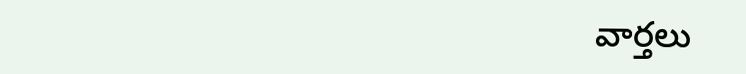వార్తలు